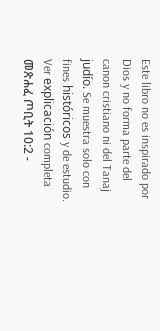Este libro no es inspirado por Dios y no forma parte del canon cristiano ni del Tanaj judío. Se muestra solo con fines históricos y de estudio. Ver explicación completa መጽሐፈ ጦቢት 10:2 -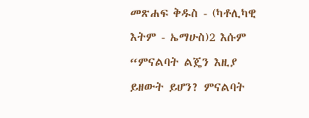መጽሐፍ ቅዱስ - (ካቶሊካዊ እትም - ኤማሁስ)2 እሱም “ምናልባት ልጄን እዚያ ይዘውት ይሆን? ምናልባት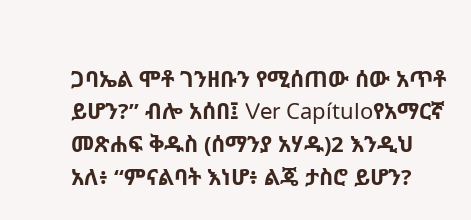ጋባኤል ሞቶ ገንዘቡን የሚሰጠው ሰው አጥቶ ይሆን?” ብሎ አሰበ፤ Ver Capítuloየአማርኛ መጽሐፍ ቅዱስ (ሰማንያ አሃዱ)2 እንዲህ አለ፥ “ምናልባት እነሆ፥ ልጄ ታስሮ ይሆን?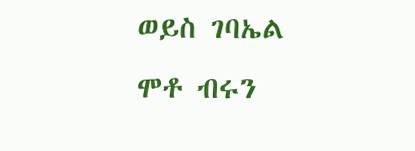ወይስ ገባኤል ሞቶ ብሩን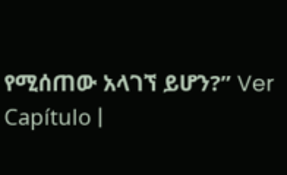የሚሰጠው አላገኘ ይሆን?” Ver Capítulo |